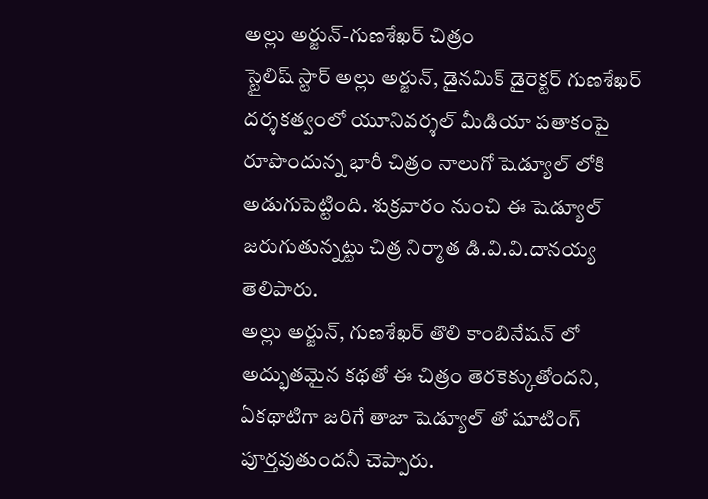అల్లు అర్జున్-గుణశేఖర్ చిత్రం
స్టైలిష్ స్టార్ అల్లు అర్జున్, డైనమిక్ డైరెక్టర్ గుణశేఖర్ దర్శకత్వంలో యూనివర్శల్ మీడియా పతాకంపై రూపొందున్న భారీ చిత్రం నాలుగో షెడ్యూల్ లోకి అడుగుపెట్టింది. శుక్రవారం నుంచి ఈ షెడ్యూల్ జరుగుతున్నట్టు చిత్ర నిర్మాత డి.వి.వి.దానయ్య తెలిపారు.
అల్లు అర్జున్, గుణశేఖర్ తొలి కాంబినేషన్ లో అద్భుతమైన కథతో ఈ చిత్రం తెరకెక్కుతోందని, ఏకథాటిగా జరిగే తాజా షెడ్యూల్ తో షూటింగ్ పూర్తవుతుందనీ చెప్పారు.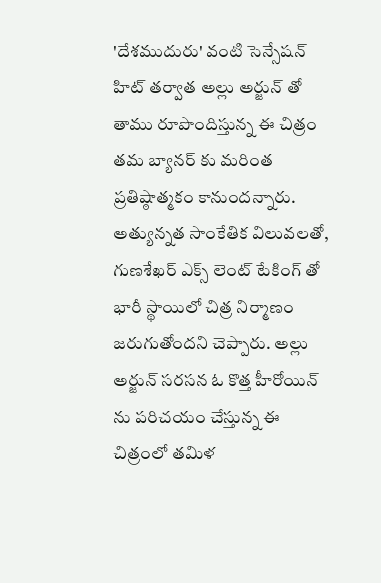'దేశముదురు' వంటి సెన్సేషన్ హిట్ తర్వాత అల్లు అర్జున్ తో తాము రూపొందిస్తున్న ఈ చిత్రం తమ బ్యానర్ కు మరింత ప్రతిష్ఠాత్మకం కానుందన్నారు. అత్యున్నత సాంకేతిక విలువలతో, గుణశేఖర్ ఎక్స్ లెంట్ టేకింగ్ తో భారీ స్థాయిలో చిత్ర నిర్మాణం జరుగుతోందని చెప్పారు. అల్లు అర్జున్ సరసన ఓ కొత్త హీరోయిన్ ను పరిచయం చేస్తున్న ఈ చిత్రంలో తమిళ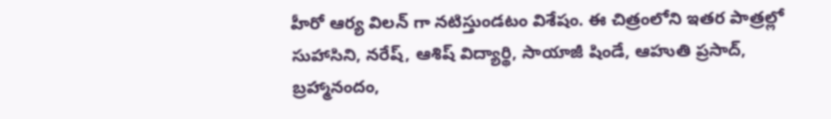హీరో ఆర్య విలన్ గా నటిస్తుండటం విశేషం. ఈ చిత్రంలోని ఇతర పాత్రల్లో సుహాసిని, నరేష్, ఆశిష్ విద్యార్థి, సాయాజీ షిండే, ఆహుతి ప్రసాద్, బ్రహ్మానందం,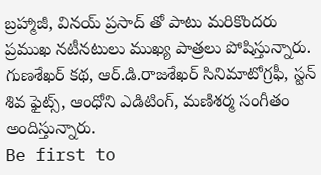బ్రహ్మాజీ, వినయ్ ప్రసాద్ తో పాటు మరికొందరు ప్రముఖ నటీనటులు ముఖ్య పాత్రలు పోషిస్తున్నారు. గుణశేఖర్ కథ, ఆర్.డి.రాజశేఖర్ సినిమాటోగ్రఫీ, స్టన్ శివ ఫైట్స్, ఆంధోని ఎడిటింగ్, మణిశర్మ సంగీతం అందిస్తున్నారు.
Be first to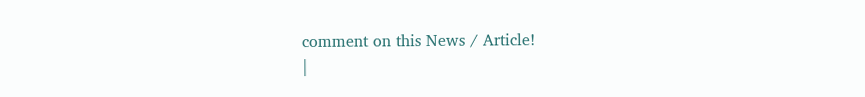comment on this News / Article!
|